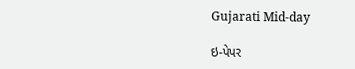Gujarati Mid-day

ઇ-પેપર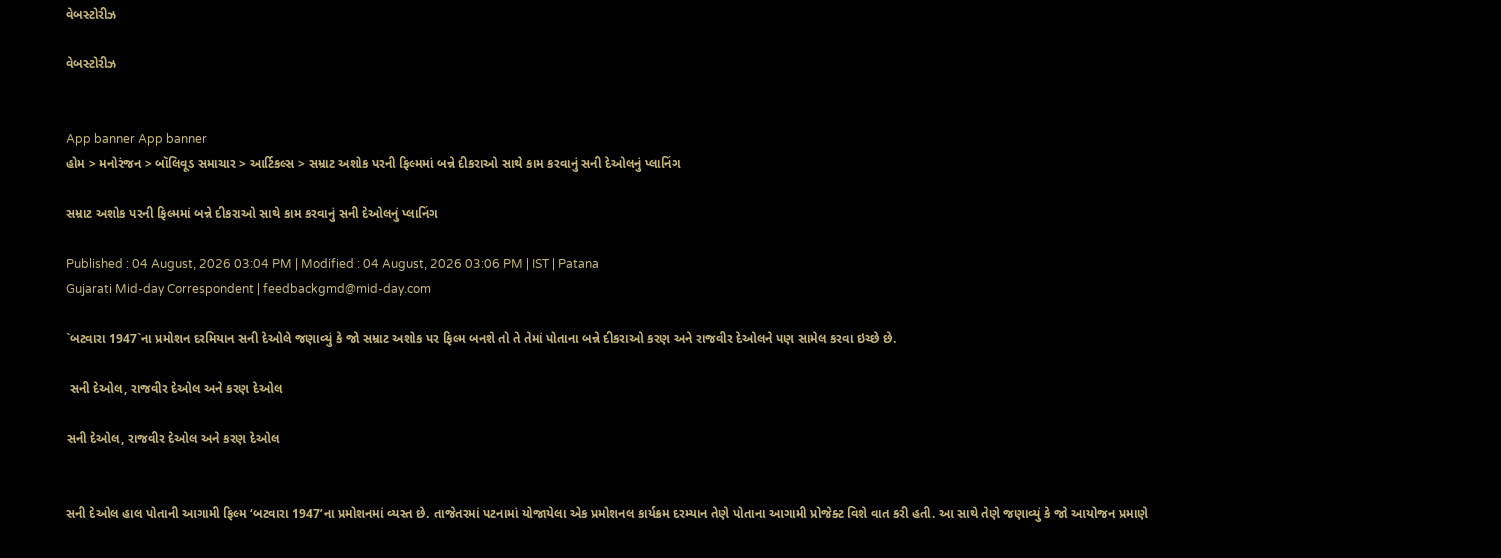વેબસ્ટોરીઝ

વેબસ્ટોરીઝ


App banner App banner
હોમ > મનોરંજન > બૉલિવૂડ સમાચાર > આર્ટિકલ્સ > સમ્રાટ અશોક પરની ફિલ્મમાં બન્ને દીકરાઓ સાથે કામ કરવાનું સની દેઓલનું પ્લાનિંગ

સમ્રાટ અશોક પરની ફિલ્મમાં બન્ને દીકરાઓ સાથે કામ કરવાનું સની દેઓલનું પ્લાનિંગ

Published : 04 August, 2026 03:04 PM | Modified : 04 August, 2026 03:06 PM | IST | Patana
Gujarati Mid-day Correspondent | feedbackgmd@mid-day.com

`બટવારા 1947`ના પ્રમોશન દરમિયાન સની દેઓલે જણાવ્યું કે જો સમ્રાટ અશોક પર ફિલ્મ બનશે તો તે તેમાં પોતાના બન્ને દીકરાઓ કરણ અને રાજવીર દેઓલને પણ સામેલ કરવા ઇચ્છે છે.

 સની દેઓલ, રાજવીર દેઓલ અને કરણ દેઓલ

સની દેઓલ, રાજવીર દેઓલ અને કરણ દેઓલ


સની દેઓલ હાલ પોતાની આગામી ફિલ્મ ‘બટવારા 1947’ના પ્રમોશનમાં વ્યસ્ત છે. તાજેતરમાં પટનામાં યોજાયેલા એક પ્રમોશનલ કાર્યક્રમ દરમ્યાન તેણે પોતાના આગામી પ્રોજેક્ટ વિશે વાત કરી હતી. આ સાથે તેણે જણાવ્યું કે જો આયોજન પ્રમાણે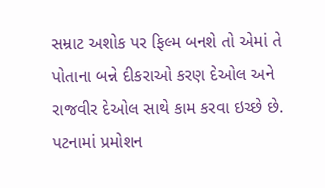સમ્રાટ અશોક પર ફિલ્મ બનશે તો એમાં તે પોતાના બન્ને દીકરાઓ કરણ દેઓલ અને રાજવીર દેઓલ સાથે કામ કરવા ઇચ્છે છે.
પટનામાં પ્રમોશન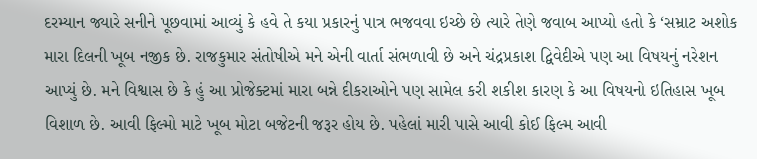દરમ્યાન જ્યારે સનીને પૂછવામાં આવ્યું કે હવે તે કયા પ્રકારનું પાત્ર ભજવવા ઇચ્છે છે ત્યારે તેણે જવાબ આપ્યો હતો કે ‘સમ્રાટ અશોક મારા દિલની ખૂબ નજીક છે. રાજકુમાર સંતોષીએ મને એની વાર્તા સંભળાવી છે અને ચંદ્રપ્રકાશ દ્વિવેદીએ પણ આ વિષયનું નરેશન આપ્યું છે. મને વિશ્વાસ છે કે હું આ પ્રોજેક્ટમાં મારા બન્ને દીકરાઓને પણ સામેલ કરી શકીશ કારણ કે આ વિષયનો ઇતિહાસ ખૂબ વિશાળ છે. આવી ફિલ્મો માટે ખૂબ મોટા બજેટની જરૂર હોય છે. પહેલાં મારી પાસે આવી કોઈ ફિલ્મ આવી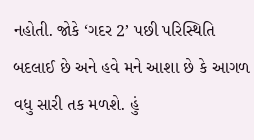નહોતી. જોકે ‘ગદર 2’ પછી પરિસ્થિતિ બદલાઈ છે અને હવે મને આશા છે કે આગળ વધુ સારી તક મળશે. હું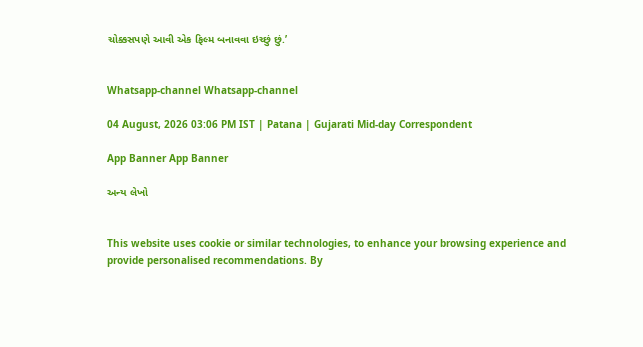ચોક્કસપણે આવી એક ફિલ્મ બનાવવા ઇચ્છું છું.’


Whatsapp-channel Whatsapp-channel

04 August, 2026 03:06 PM IST | Patana | Gujarati Mid-day Correspondent

App Banner App Banner

અન્ય લેખો


This website uses cookie or similar technologies, to enhance your browsing experience and provide personalised recommendations. By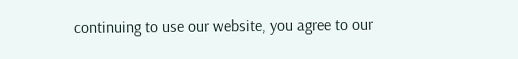continuing to use our website, you agree to our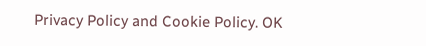Privacy Policy and Cookie Policy. OK